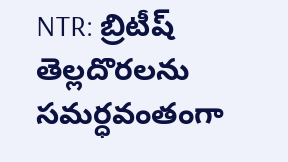NTR: బ్రిటీష్ తెల్లదొరలను సమర్ధవంతంగా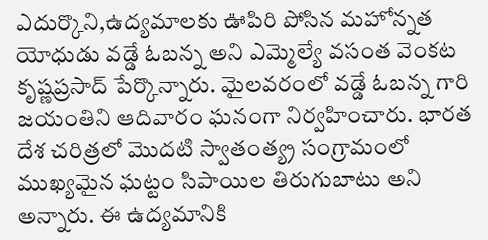ఎదుర్కొని,ఉద్యమాలకు ఊపిరి పోసిన మహోన్నత యోధుడు వడ్డే ఓబన్న అని ఎమ్మెల్యే వసంత వెంకట కృష్ణప్రసాద్ పేర్కొన్నారు. మైలవరంలో వడ్డే ఓబన్న గారి జయంతిని ఆదివారం ఘనంగా నిర్వహించారు. భారత దేశ చరిత్రలో మొదటి స్వాతంత్య్ర సంగ్రామంలో ముఖ్యమైన ఘట్టం సిపాయిల తిరుగుబాటు అని అన్నారు. ఈ ఉద్యమానికి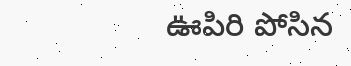ఊపిరి పోసిన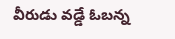వీరుడు వడ్డే ఓబన్న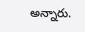అన్నారు.